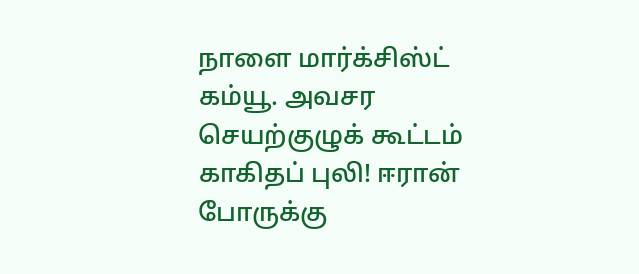நாளை மார்க்சிஸ்ட் கம்யூ. அவசர செயற்குழுக் கூட்டம் காகிதப் புலி! ஈரான் போருக்கு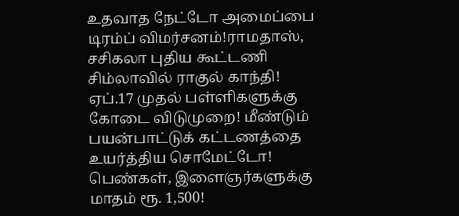உதவாத நேட்டோ அமைப்பை டிரம்ப் விமர்சனம்!ராமதாஸ், சசிகலா புதிய கூட்டணி சிம்லாவில் ராகுல் காந்தி! ஏப்.17 முதல் பள்ளிகளுக்கு கோடை விடுமுறை! மீண்டும் பயன்பாட்டுக் கட்டணத்தை உயர்த்திய சொமேட்டோ! பெண்கள், இளைஞர்களுக்கு மாதம் ரூ. 1,500!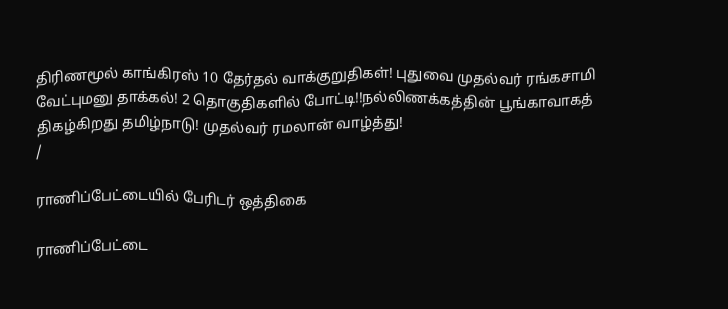திரிணமூல் காங்கிரஸ் 10 தேர்தல் வாக்குறுதிகள்! புதுவை முதல்வர் ரங்கசாமி வேட்புமனு தாக்கல்! 2 தொகுதிகளில் போட்டி!!நல்லிணக்கத்தின் பூங்காவாகத் திகழ்கிறது தமிழ்நாடு! முதல்வர் ரமலான் வாழ்த்து!
/

ராணிப்பேட்டையில் பேரிடர் ஒத்திகை

ராணிப்பேட்டை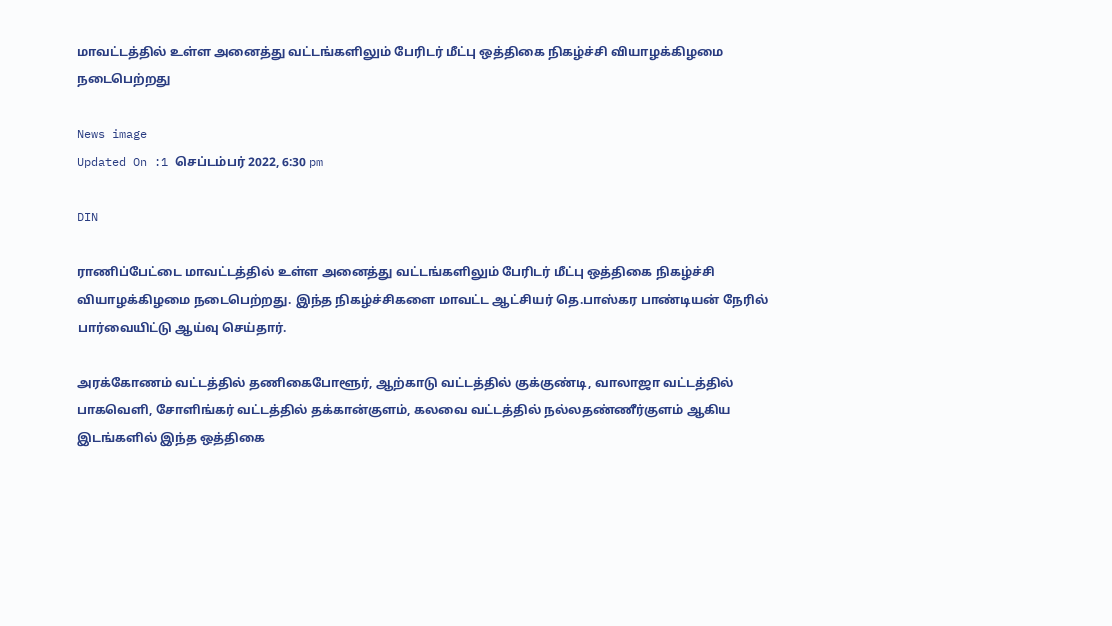மாவட்டத்தில் உள்ள அனைத்து வட்டங்களிலும் பேரிடர் மீட்பு ஒத்திகை நிகழ்ச்சி வியாழக்கிழமை நடைபெற்றது

News image
Updated On :1 செப்டம்பர் 2022, 6:30 pm

DIN

ராணிப்பேட்டை மாவட்டத்தில் உள்ள அனைத்து வட்டங்களிலும் பேரிடர் மீட்பு ஒத்திகை நிகழ்ச்சி வியாழக்கிழமை நடைபெற்றது. இந்த நிகழ்ச்சிகளை மாவட்ட ஆட்சியர் தெ.பாஸ்கர பாண்டியன் நேரில் பார்வையிட்டு ஆய்வு செய்தார்.

அரக்கோணம் வட்டத்தில் தணிகைபோளூர், ஆற்காடு வட்டத்தில் குக்குண்டி, வாலாஜா வட்டத்தில் பாகவெளி, சோளிங்கர் வட்டத்தில் தக்கான்குளம், கலவை வட்டத்தில் நல்லதண்ணீர்குளம் ஆகிய இடங்களில் இந்த ஒத்திகை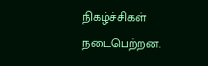நிகழ்ச்சிகள் நடைபெற்றன.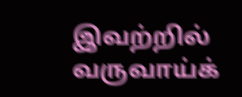இவற்றில் வருவாய்க்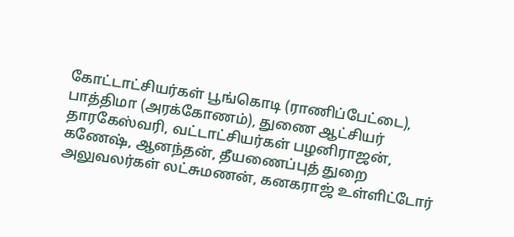கோட்டாட்சியர்கள் பூங்கொடி (ராணிப்பேட்டை), பாத்திமா (அரக்கோணம்), துணை ஆட்சியர் தாரகேஸ்வரி, வட்டாட்சியர்கள் பழனிராஜன், கணேஷ், ஆனந்தன், தீயணைப்புத் துறை அலுவலர்கள் லட்சுமணன், கனகராஜ் உள்ளிட்டோர்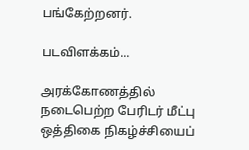பங்கேற்றனர்.

படவிளக்கம்...

அரக்கோணத்தில் நடைபெற்ற பேரிடர் மீட்பு ஒத்திகை நிகழ்ச்சியைப்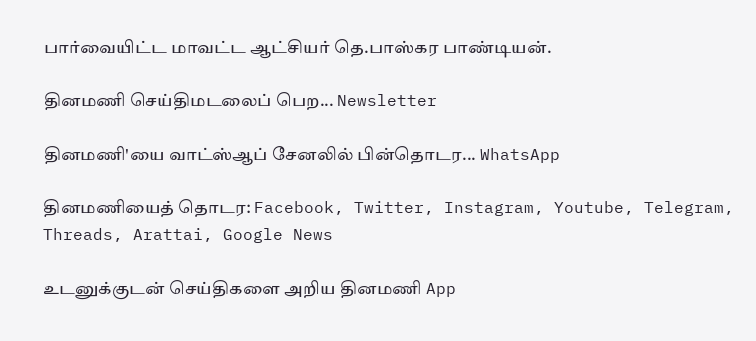பார்வையிட்ட மாவட்ட ஆட்சியர் தெ.பாஸ்கர பாண்டியன்.

தினமணி செய்திமடலைப் பெற... Newsletter

தினமணி'யை வாட்ஸ்ஆப் சேனலில் பின்தொடர... WhatsApp

தினமணியைத் தொடர: Facebook, Twitter, Instagram, Youtube, Telegram, Threads, Arattai, Google News

உடனுக்குடன் செய்திகளை அறிய தினமணி App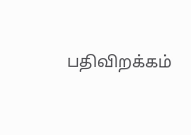பதிவிறக்கம்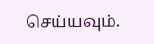செய்யவும்.